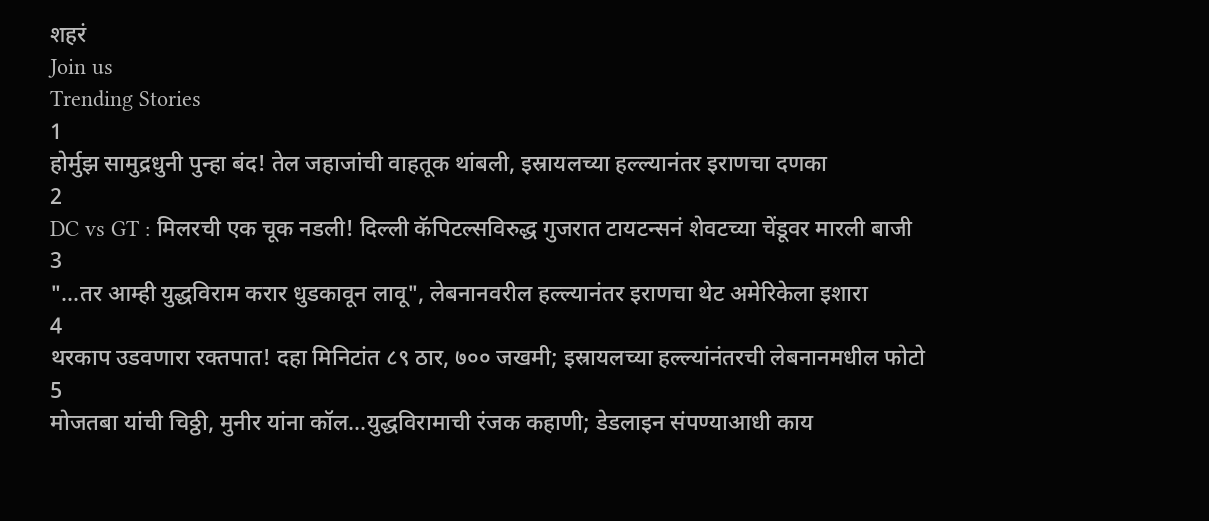शहरं
Join us
Trending Stories
1
होर्मुझ सामुद्रधुनी पुन्हा बंद! तेल जहाजांची वाहतूक थांबली, इस्रायलच्या हल्ल्यानंतर इराणचा दणका
2
DC vs GT : मिलरची एक चूक नडली! दिल्ली कॅपिटल्सविरुद्ध गुजरात टायटन्सनं शेवटच्या चेंडूवर मारली बाजी
3
"...तर आम्ही युद्धविराम करार धुडकावून लावू", लेबनानवरील हल्ल्यानंतर इराणचा थेट अमेरिकेला इशारा
4
थरकाप उडवणारा रक्तपात! दहा मिनिटांत ८९ ठार, ७०० जखमी; इस्रायलच्या हल्ल्यांनंतरची लेबनानमधील फोटो
5
मोजतबा यांची चिठ्ठी, मुनीर यांना कॉल...युद्धविरामाची रंजक कहाणी; डेडलाइन संपण्याआधी काय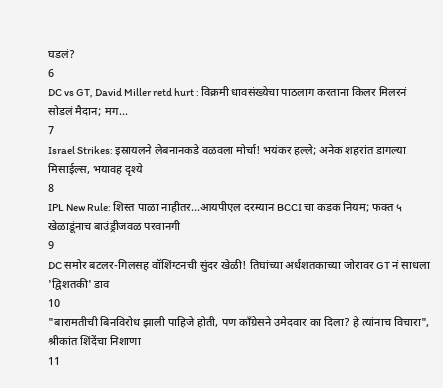घडलं?
6
DC vs GT, David Miller retd hurt : विक्रमी धावसंख्येचा पाठलाग करताना किलर मिलरनं सोडलं मैदान; मग...
7
Israel Strikes: इस्रायलने लेबनानकडे वळवला मोर्चा! भयंकर हल्ले; अनेक शहरांत डागल्या मिसाईल्स, भयावह दृश्ये
8
IPL New Rule: शिस्त पाळा नाहीतर…आयपीएल दरम्यान BCCI चा कडक नियम; फक्त ५ खेळाडूंनाच बाउंड्रीजवळ परवानगी
9
DC समोर बटलर-गिलसह वॉशिंग्टनची सुंदर खेळी! तिघांच्या अर्धशतकाच्या जोरावर GT नं साधला 'द्विशतकी' डाव
10
"बारामतीची बिनविरोध झाली पाहिजे होती, पण काँग्रेसने उमेदवार का दिला? हे त्यांनाच विचारा", श्रीकांत शिंदेंचा निशाणा
11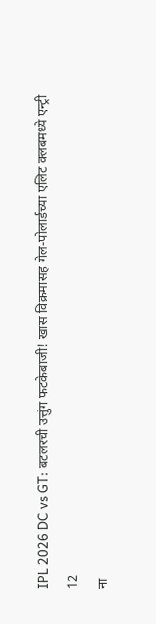IPL 2026 DC vs GT: बटलरची उत्तुंग फटकेबाजी! खास विक्रमासह गेल-पोलार्डच्या एलिट क्लबमध्ये एन्ट्री
12
ना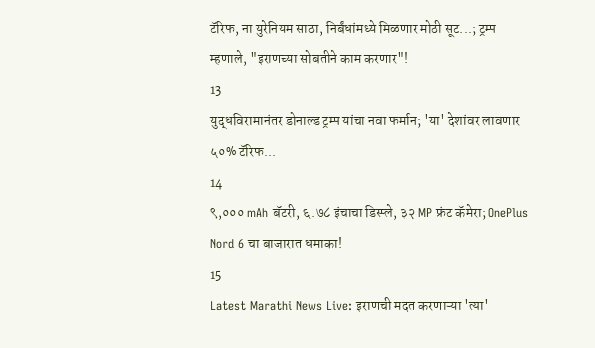टॅरिफ, ना युरेनियम साठा, निर्बंधांमध्ये मिळणार मोठी सूट...; ट्रम्प म्हणाले, "इराणच्या सोबतीने काम करणार"!
13
युद्धविरामानंतर डोनाल्ड ट्रम्प यांचा नवा फर्मान; 'या' देशांवर लावणार ५०% टॅरिफ...
14
९,००० mAh बॅटरी, ६.७८ इंचाचा डिस्प्ले, ३२ MP फ्रंट कॅमेरा; OnePlus Nord 6 चा बाजारात धमाका!
15
Latest Marathi News Live: इराणची मदत करणाऱ्या 'त्या'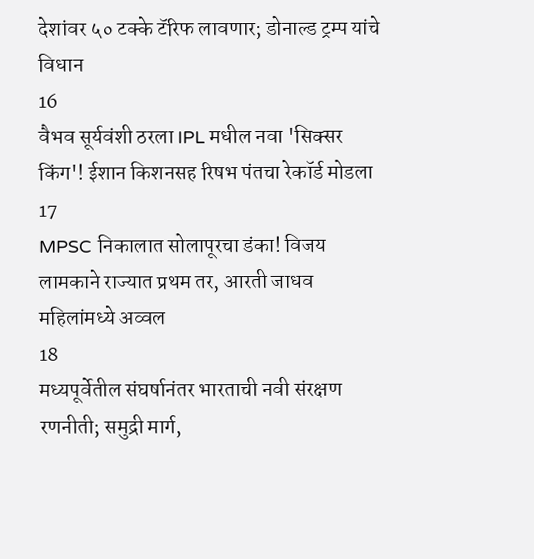देशांवर ५० टक्के टॅरिफ लावणार; डोनाल्ड ट्रम्प यांचे विधान
16
वैभव सूर्यवंशी ठरला IPL मधील नवा 'सिक्सर किंग'! ईशान किशनसह रिषभ पंतचा रेकॉर्ड मोडला
17
MPSC निकालात सोलापूरचा डंका! विजय लामकाने राज्यात प्रथम तर, आरती जाधव महिलांमध्ये अव्वल
18
मध्यपूर्वेतील संघर्षानंतर भारताची नवी संरक्षण रणनीती; समुद्री मार्ग,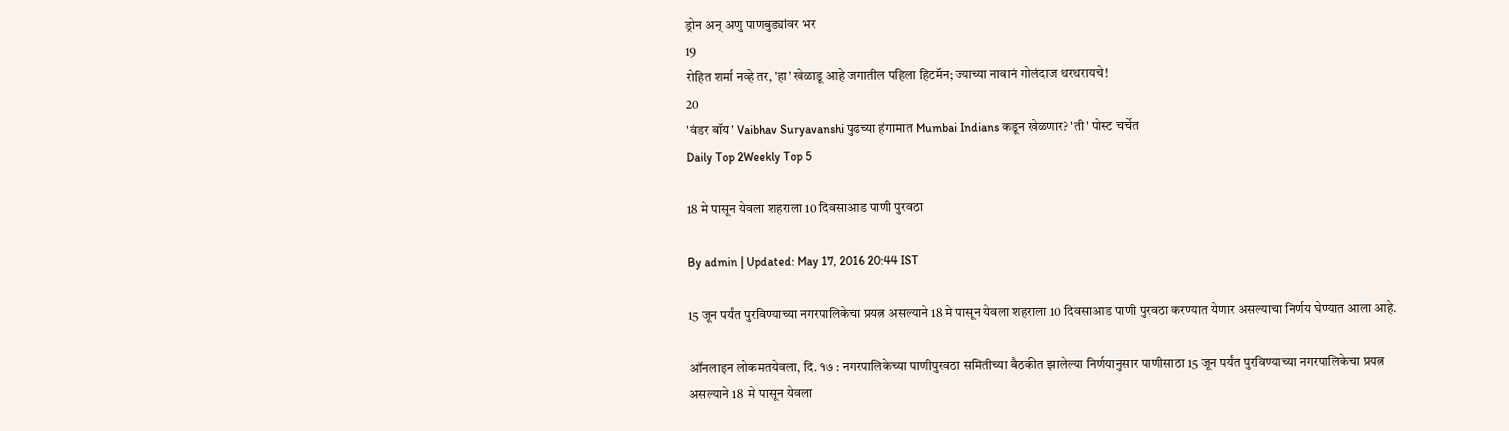ड्रोन अन् अणु पाणबुड्यांवर भर
19
रोहित शर्मा नव्हे तर, 'हा' खेळाडू आहे जगातील पहिला हिटमॅन; ज्याच्या नावानं गोलंदाज थरथरायचे!
20
'वंडर बॉय' Vaibhav Suryavanshi पुढच्या हंगामात Mumbai Indians कडून खेळणार? 'ती' पोस्ट चर्चेत
Daily Top 2Weekly Top 5

18 मे पासून येवला शहराला 10 दिवसाआड पाणी पुरवठा

By admin | Updated: May 17, 2016 20:44 IST

15 जून पर्यंत पुरविण्याच्या नगरपालिकेचा प्रयत्न असल्याने 18 मे पासून येवला शहराला 10 दिवसाआड पाणी पुरवठा करण्यात येणार असल्याचा निर्णय घेण्यात आला आहे.

ऑनलाइन लोकमतयेवला, दि. १७ : नगरपालिकेच्या पाणीपुरवठा समितीच्या बैठकीत झालेल्या निर्णयानुसार पाणीसाठा 15 जून पर्यंत पुरविण्याच्या नगरपालिकेचा प्रयत्न असल्याने 18  मे पासून येवला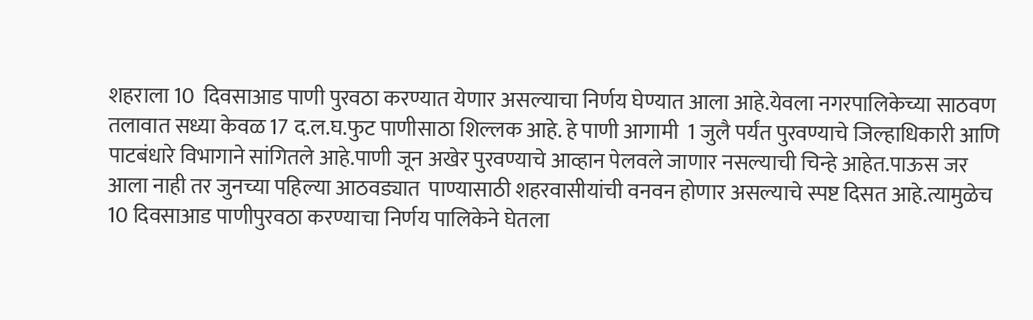शहराला 10  दिवसाआड पाणी पुरवठा करण्यात येणार असल्याचा निर्णय घेण्यात आला आहे.येवला नगरपालिकेच्या साठवण तलावात सध्या केवळ 17 द.ल.घ.फुट पाणीसाठा शिल्लक आहे. हे पाणी आगामी  1 जुलै पर्यंत पुरवण्याचे जिल्हाधिकारी आणि पाटबंधारे विभागाने सांगितले आहे.पाणी जून अखेर पुरवण्याचे आव्हान पेलवले जाणार नसल्याची चिन्हे आहेत.पाऊस जर आला नाही तर जुनच्या पहिल्या आठवड्यात  पाण्यासाठी शहरवासीयांची वनवन होणार असल्याचे स्पष्ट दिसत आहे.त्यामुळेच 10 दिवसाआड पाणीपुरवठा करण्याचा निर्णय पालिकेने घेतला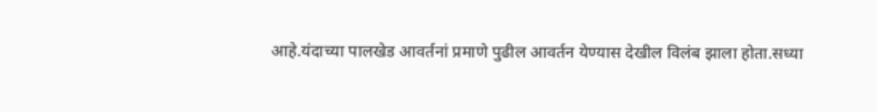आहे.यंदाच्या पालखेड आवर्तनां प्रमाणे पुढील आवर्तन येण्यास देखील विलंब झाला होता.सध्या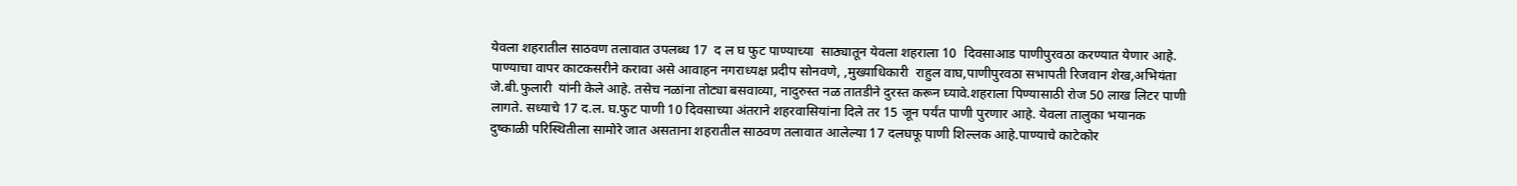येवला शहरातील साठवण तलावात उपलब्ध 17  द ल घ फुट पाण्याच्या  साठ्यातून येवला शहराला 10  दिवसाआड पाणीपुरवठा करण्यात येणार आहे. पाण्याचा वापर काटकसरीने करावा असे आवाहन नगराध्यक्ष प्रदीप सोनवणे, ,मुख्याधिकारी  राहुल वाघ,पाणीपुरवठा सभापती रिजवान शेख,अभियंता जे.बी.फुलारी  यांनी केले आहे. तसेच नळांना तोट्या बसवाव्या, नादुरुस्त नळ तातडीने दुरस्त करून घ्यावे.शहराला पिण्यासाठी रोज 50 लाख लिटर पाणी लागते. सध्याचे 17 द.ल. घ.फुट पाणी 10 दिवसाच्या अंतराने शहरवासियांना दिले तर 15 जून पर्यंत पाणी पुरणार आहे. येवला तालुका भयानक दुष्काळी परिस्थितीला सामोरे जात असताना शहरातील साठवण तलावात आलेल्या 17 दलघफू पाणी शिल्लक आहे.पाण्याचे काटेकोर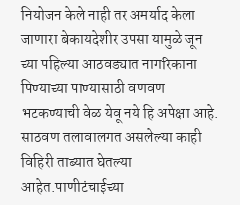नियोजन केले नाही तर अमर्याद केला जाणारा बेकायदेशीर उपसा यामुळे जून च्या पहिल्या आठवड्यात नागरिकाना पिण्याच्या पाण्यासाठी वणवण भटकण्याची वेळ येवू नये हि अपेक्षा आहे. साठवण तलावालगत असलेल्या काही विहिरी ताब्यात घेतल्या आहेत.पाणीटंचाईच्या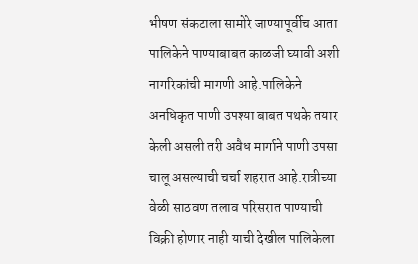भीषण संकटाला सामोरे जाण्यापूर्वीच आता पालिकेने पाण्याबाबत काळजी घ्यावी अशी नागरिकांची मागणी आहे.पालिकेने अनधिकृत पाणी उपश्या बाबत पथके तयार केली असली तरी अवैध मार्गाने पाणी उपसा चालू असल्याची चर्चा शहरात आहे.रात्रीच्या वेळी साठवण तलाव परिसरात पाण्याची विक्री होणार नाही याची देखील पालिकेला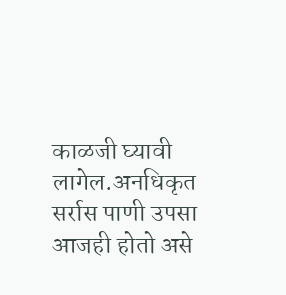काळजी घ्यावी लागेल.अनधिकृत सर्रास पाणी उपसा आजही होतो असे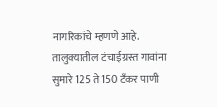नागरिकांचे म्हणणे आहे. तालुक्यातील टंचाईग्रस्त गावांना सुमारे 125 ते 150 टँकर पाणी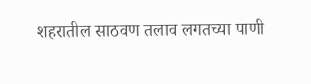शहरातील साठवण तलाव लगतच्या पाणी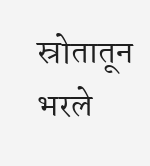स्रोतातून भरले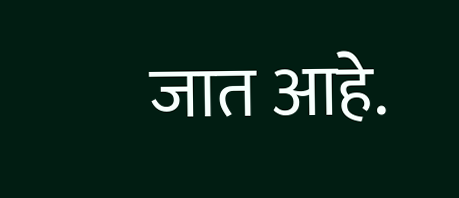जात आहे.